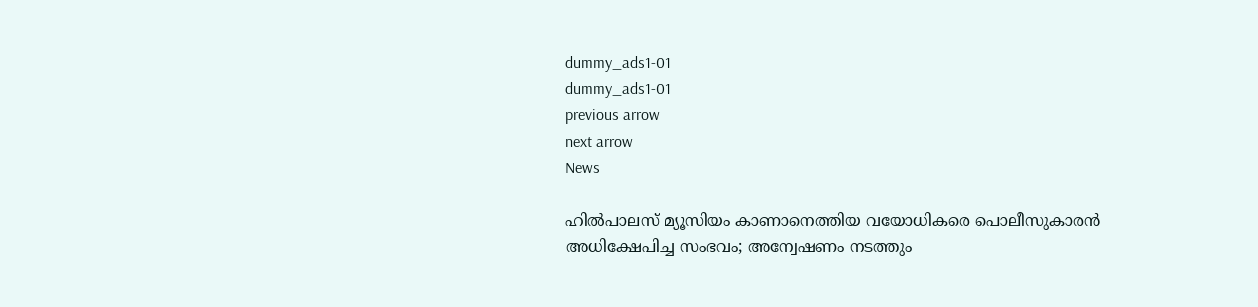dummy_ads1-01
dummy_ads1-01
previous arrow
next arrow
News

ഹിൽപാലസ് മ്യൂസിയം കാണാനെത്തിയ വയോധികരെ പൊലീസുകാരൻ അധിക്ഷേപിച്ച സംഭവം; അന്വേഷണം നടത്തും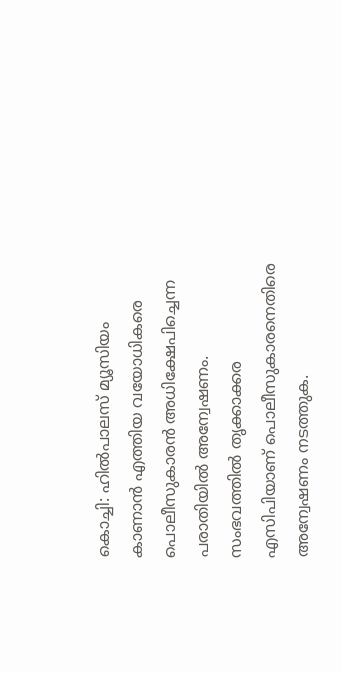കൊച്ചി: ഹില്‍പാലസ് മ്യൂസിയം കാണാന്‍ എത്തിയ വയോധികരെ പൊലീസുകാരന്‍ അധിക്ഷേപിച്ചെന്ന പരാതിയില്‍ അന്വേഷണം. സംഭവത്തില്‍ തൃക്കാക്കര എസിപിയാണ് പൊലീസുകാരനെതിരെ അന്വേഷണം നടത്തുക.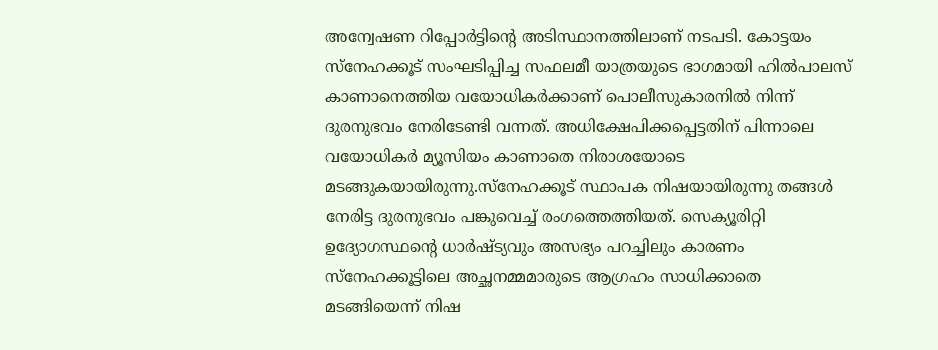അന്വേഷണ റിപ്പോര്‍ട്ടിന്റെ അടിസ്ഥാനത്തിലാണ് നടപടി. കോട്ടയം സ്‌നേഹക്കൂട് സംഘടിപ്പിച്ച സഫലമീ യാത്രയുടെ ഭാഗമായി ഹിൽപാലസ് കാണാനെത്തിയ വയോധികര്‍ക്കാണ് പൊലീസുകാരനില്‍ നിന്ന് ദുരനുഭവം നേരിടേണ്ടി വന്നത്. അധിക്ഷേപിക്കപ്പെട്ടതിന് പിന്നാലെ വയോധികര്‍ മ്യൂസിയം കാണാതെ നിരാശയോടെ മടങ്ങുകയായിരുന്നു.സ്‌നേഹക്കൂട് സ്ഥാപക നിഷയായിരുന്നു തങ്ങൾ നേരിട്ട ദുരനുഭവം പങ്കുവെച്ച് രംഗത്തെത്തിയത്. സെക്യൂരിറ്റി ഉദ്യോഗസ്ഥന്റെ ധാര്‍ഷ്ട്യവും അസഭ്യം പറച്ചിലും കാരണം സ്നേഹക്കൂട്ടിലെ അച്ഛനമ്മമാരുടെ ആഗ്രഹം സാധിക്കാതെ മടങ്ങിയെന്ന് നിഷ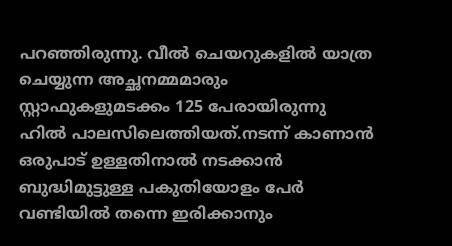പറഞ്ഞിരുന്നു. വീല്‍ ചെയറുകളില്‍ യാത്ര ചെയ്യുന്ന അച്ഛനമ്മമാരും സ്റ്റാഫുകളുമടക്കം 125 പേരായിരുന്നു ഹില്‍ പാലസിലെത്തിയത്.നടന്ന് കാണാന്‍ ഒരുപാട് ഉള്ളതിനാല്‍ നടക്കാന്‍ ബുദ്ധിമുട്ടുള്ള പകുതിയോളം പേര്‍ വണ്ടിയില്‍ തന്നെ ഇരിക്കാനും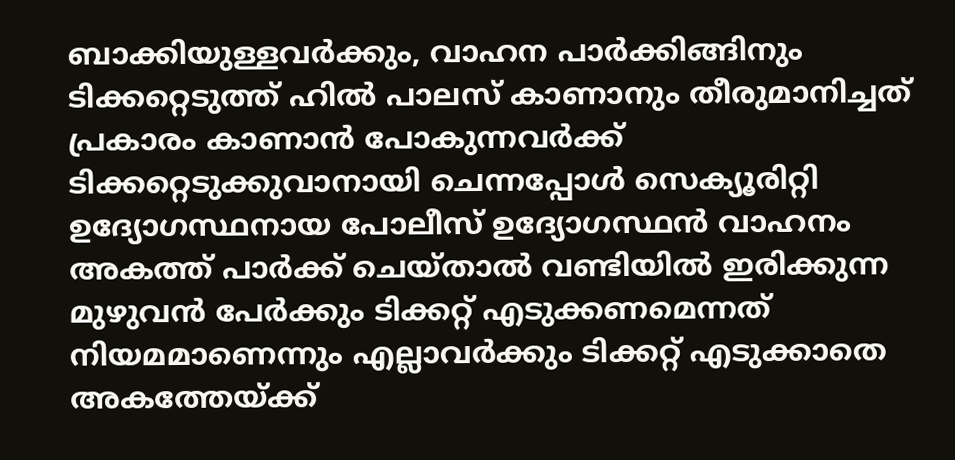ബാക്കിയുള്ളവര്‍ക്കും, വാഹന പാര്‍ക്കിങ്ങിനും ടിക്കറ്റെടുത്ത് ഹില്‍ പാലസ് കാണാനും തീരുമാനിച്ചത് പ്രകാരം കാണാന്‍ പോകുന്നവര്‍ക്ക് ടിക്കറ്റെടുക്കുവാനായി ചെന്നപ്പോള്‍ സെക്യൂരിറ്റി ഉദ്യോഗസ്ഥനായ പോലീസ് ഉദ്യോഗസ്ഥന്‍ വാഹനം അകത്ത് പാര്‍ക്ക് ചെയ്താല്‍ വണ്ടിയില്‍ ഇരിക്കുന്ന മുഴുവന്‍ പേര്‍ക്കും ടിക്കറ്റ് എടുക്കണമെന്നത് നിയമമാണെന്നും എല്ലാവര്‍ക്കും ടിക്കറ്റ് എടുക്കാതെ അകത്തേയ്ക്ക്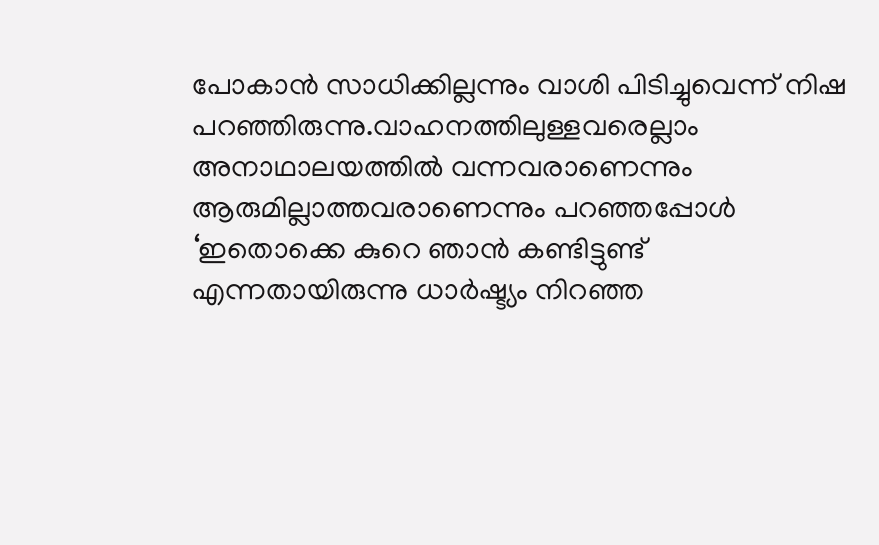പോകാന്‍ സാധിക്കില്ലന്നും വാശി പിടിച്ചുവെന്ന് നിഷ പറഞ്ഞിരുന്നു.വാഹനത്തിലുള്ളവരെല്ലാം അനാഥാലയത്തില്‍ വന്നവരാണെന്നും ആരുമില്ലാത്തവരാണെന്നും പറഞ്ഞപ്പോള്‍ ‘ഇതൊക്കെ കുറെ ഞാന്‍ കണ്ടിട്ടുണ്ട് എന്നതായിരുന്നു ധാര്‍ഷ്ട്യം നിറഞ്ഞ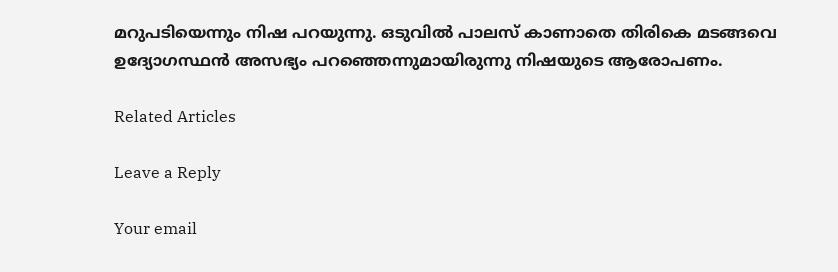മറുപടിയെന്നും നിഷ പറയുന്നു. ഒടുവില്‍ പാലസ് കാണാതെ തിരികെ മടങ്ങവെ ഉദ്യോഗസ്ഥന്‍ അസഭ്യം പറഞ്ഞെന്നുമായിരുന്നു നിഷയുടെ ആരോപണം.

Related Articles

Leave a Reply

Your email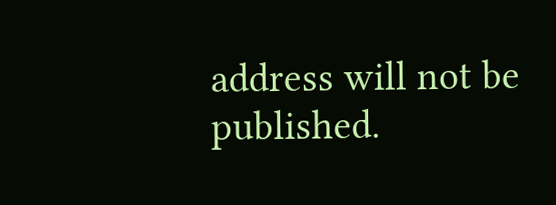address will not be published.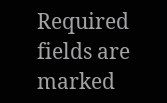Required fields are marked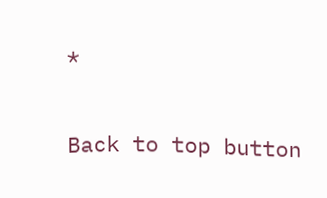*

Back to top button